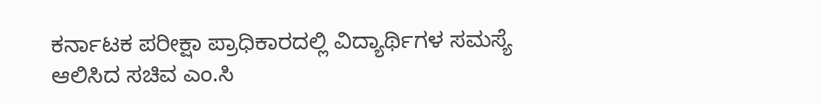ಕರ್ನಾಟಕ ಪರೀಕ್ಷಾ ಪ್ರಾಧಿಕಾರದಲ್ಲಿ ವಿದ್ಯಾರ್ಥಿಗಳ ಸಮಸ್ಯೆ ಆಲಿಸಿದ ಸಚಿವ ಎಂ.ಸಿ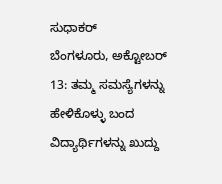ಸುಧಾಕರ್
ಬೆಂಗಳೂರು, ಅಕ್ಟೋಬರ್ 13: ತಮ್ಮ ಸಮಸ್ಯೆಗಳನ್ನು ಹೇಳಿಕೊಳ್ಳು ಬಂದ ವಿದ್ಯಾರ್ಥಿಗಳನ್ನು ಖುದ್ದು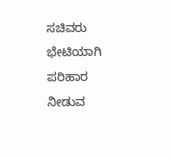ಸಚಿವರು ಭೇಟಿಯಾಗಿ ಪರಿಹಾರ ನೀಡುವ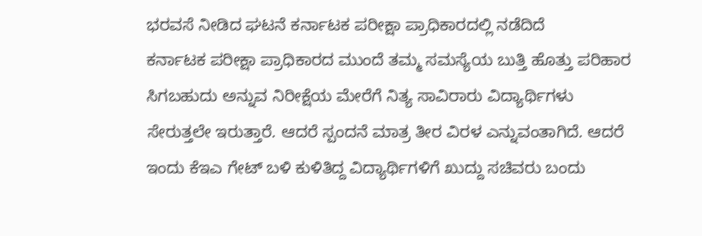ಭರವಸೆ ನೀಡಿದ ಘಟನೆ ಕರ್ನಾಟಕ ಪರೀಕ್ಷಾ ಪ್ರಾಧಿಕಾರದಲ್ಲಿ ನಡೆದಿದೆ
ಕರ್ನಾಟಕ ಪರೀಕ್ಷಾ ಪ್ರಾಧಿಕಾರದ ಮುಂದೆ ತಮ್ಮ ಸಮಸ್ಯೆಯ ಬುತ್ತಿ ಹೊತ್ತು ಪರಿಹಾರ ಸಿಗಬಹುದು ಅನ್ನುವ ನಿರೀಕ್ಷೆಯ ಮೇರೆಗೆ ನಿತ್ಯ ಸಾವಿರಾರು ವಿದ್ಯಾರ್ಥಿಗಳು ಸೇರುತ್ತಲೇ ಇರುತ್ತಾರೆ. ಆದರೆ ಸ್ಪಂದನೆ ಮಾತ್ರ ತೀರ ವಿರಳ ಎನ್ನುವಂತಾಗಿದೆ. ಆದರೆ ಇಂದು ಕೆಇಎ ಗೇಟ್ ಬಳಿ ಕುಳಿತಿದ್ದ ವಿದ್ಯಾರ್ಥಿಗಳಿಗೆ ಖುದ್ದು ಸಚಿವರು ಬಂದು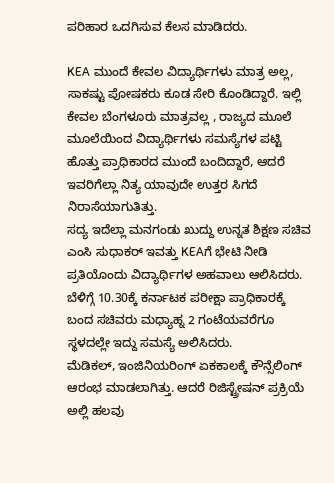ಪರಿಹಾರ ಒದಗಿಸುವ ಕೆಲಸ ಮಾಡಿದರು.

KEA ಮುಂದೆ ಕೇವಲ ವಿದ್ಯಾರ್ಥಿಗಳು ಮಾತ್ರ ಅಲ್ಲ, ಸಾಕಷ್ಟು ಪೋಷಕರು ಕೂಡ ಸೇರಿ ಕೊಂಡಿದ್ದಾರೆ. ಇಲ್ಲಿ ಕೇವಲ ಬೆಂಗಳೂರು ಮಾತ್ರವಲ್ಲ , ರಾಜ್ಯದ ಮೂಲೆ ಮೂಲೆಯಿಂದ ವಿದ್ಯಾರ್ಥಿಗಳು ಸಮಸ್ಯೆಗಳ ಪಟ್ಟಿ ಹೊತ್ತು ಪ್ರಾಧಿಕಾರದ ಮುಂದೆ ಬಂದಿದ್ದಾರೆ, ಆದರೆ ಇವರಿಗೆಲ್ಲಾ ನಿತ್ಯ ಯಾವುದೇ ಉತ್ತರ ಸಿಗದೆ ನಿರಾಸೆಯಾಗುತಿತ್ತು.
ಸದ್ಯ ಇದೆಲ್ಲಾ ಮನಗಂಡು ಖುದ್ದು ಉನ್ನತ ಶಿಕ್ಷಣ ಸಚಿವ ಎಂಸಿ ಸುಧಾಕರ್ ಇವತ್ತು KEAಗೆ ಭೇಟಿ ನೀಡಿ ಪ್ರತಿಯೊಂದು ವಿದ್ಯಾರ್ಥಿಗಳ ಅಹವಾಲು ಆಲಿಸಿದರು. ಬೆಳಿಗ್ಗೆ 10.30ಕ್ಕೆ ಕರ್ನಾಟಕ ಪರೀಕ್ಷಾ ಪ್ರಾಧಿಕಾರಕ್ಕೆ ಬಂದ ಸಚಿವರು ಮಧ್ಯಾಹ್ನ 2 ಗಂಟೆಯವರೆಗೂ ಸ್ಥಳದಲ್ಲೇ ಇದ್ದು ಸಮಸ್ಯೆ ಅಲಿಸಿದರು.
ಮೆಡಿಕಲ್, ಇಂಜಿನಿಯರಿಂಗ್ ಏಕಕಾಲಕ್ಕೆ ಕೌನ್ಸೆಲಿಂಗ್ ಆರಂಭ ಮಾಡಲಾಗಿತ್ತು. ಆದರೆ ರಿಜಿಸ್ಟ್ರೇಷನ್ ಪ್ರಕ್ರಿಯೆ ಅಲ್ಲಿ ಹಲವು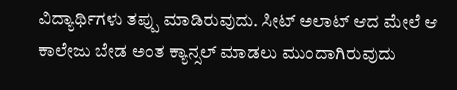ವಿದ್ಯಾರ್ಥಿಗಳು ತಪ್ಪು ಮಾಡಿರುವುದು. ಸೀಟ್ ಅಲಾಟ್ ಆದ ಮೇಲೆ ಆ ಕಾಲೇಜು ಬೇಡ ಅಂತ ಕ್ಯಾನ್ಸಲ್ ಮಾಡಲು ಮುಂದಾಗಿರುವುದು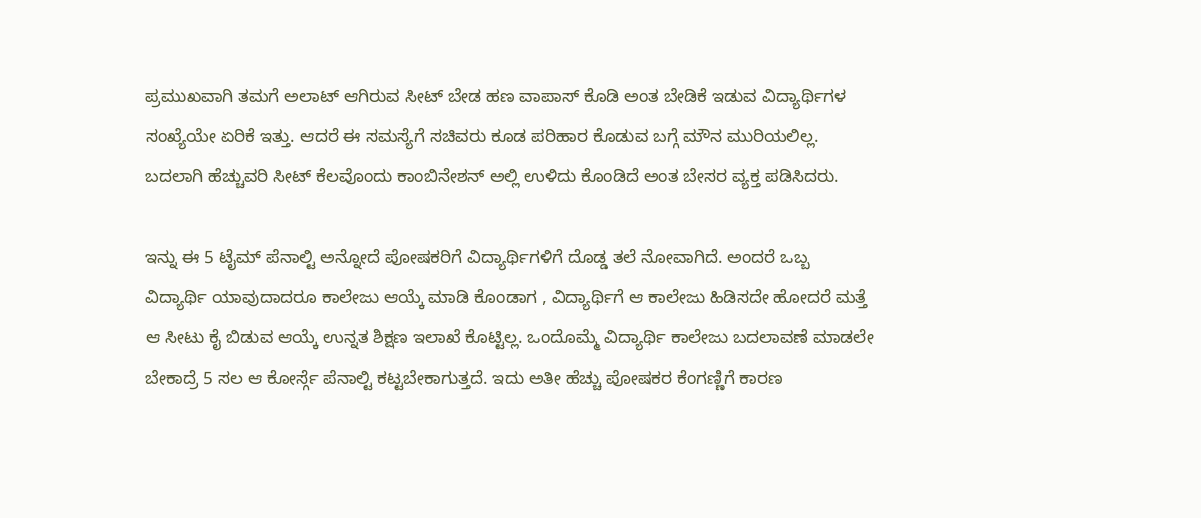ಪ್ರಮುಖವಾಗಿ ತಮಗೆ ಅಲಾಟ್ ಆಗಿರುವ ಸೀಟ್ ಬೇಡ ಹಣ ವಾಪಾಸ್ ಕೊಡಿ ಅಂತ ಬೇಡಿಕೆ ಇಡುವ ವಿದ್ಯಾರ್ಥಿಗಳ ಸಂಖ್ಯೆಯೇ ಏರಿಕೆ ಇತ್ತು. ಆದರೆ ಈ ಸಮಸ್ಯೆಗೆ ಸಚಿವರು ಕೂಡ ಪರಿಹಾರ ಕೊಡುವ ಬಗ್ಗೆ ಮೌನ ಮುರಿಯಲಿಲ್ಲ. ಬದಲಾಗಿ ಹೆಚ್ಚುವರಿ ಸೀಟ್ ಕೆಲವೊಂದು ಕಾಂಬಿನೇಶನ್ ಅಲ್ಲಿ ಉಳಿದು ಕೊಂಡಿದೆ ಅಂತ ಬೇಸರ ವ್ಯಕ್ತ ಪಡಿಸಿದರು.

ಇನ್ನು ಈ 5 ಟೈಮ್ ಪೆನಾಲ್ಟಿ ಅನ್ನೋದೆ ಪೋಷಕರಿಗೆ ವಿದ್ಯಾರ್ಥಿಗಳಿಗೆ ದೊಡ್ಡ ತಲೆ ನೋವಾಗಿದೆ. ಅಂದರೆ ಒಬ್ಬ ವಿದ್ಯಾರ್ಥಿ ಯಾವುದಾದರೂ ಕಾಲೇಜು ಆಯ್ಕೆ ಮಾಡಿ ಕೊಂಡಾಗ , ವಿದ್ಯಾರ್ಥಿಗೆ ಆ ಕಾಲೇಜು ಹಿಡಿಸದೇ ಹೋದರೆ ಮತ್ತೆ ಆ ಸೀಟು ಕೈ ಬಿಡುವ ಆಯ್ಕೆ ಉನ್ನತ ಶಿಕ್ಷಣ ಇಲಾಖೆ ಕೊಟ್ಟಿಲ್ಲ. ಒಂದೊಮ್ಮೆ ವಿದ್ಯಾರ್ಥಿ ಕಾಲೇಜು ಬದಲಾವಣೆ ಮಾಡಲೇ ಬೇಕಾದ್ರೆ 5 ಸಲ ಆ ಕೋರ್ಸ್ಗೆ ಪೆನಾಲ್ಟಿ ಕಟ್ಟಬೇಕಾಗುತ್ತದೆ. ಇದು ಅತೀ ಹೆಚ್ಚು ಪೋಷಕರ ಕೆಂಗಣ್ಣಿಗೆ ಕಾರಣ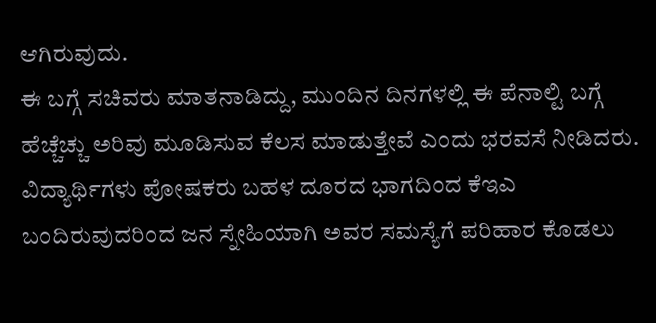ಆಗಿರುವುದು.
ಈ ಬಗ್ಗೆ ಸಚಿವರು ಮಾತನಾಡಿದ್ದು, ಮುಂದಿನ ದಿನಗಳಲ್ಲಿ ಈ ಪೆನಾಲ್ಟಿ ಬಗ್ಗೆ ಹೆಚ್ಚೆಚ್ಚು ಅರಿವು ಮೂಡಿಸುವ ಕೆಲಸ ಮಾಡುತ್ತೇವೆ ಎಂದು ಭರವಸೆ ನೀಡಿದರು. ವಿದ್ಯಾರ್ಥಿಗಳು ಪೋಷಕರು ಬಹಳ ದೂರದ ಭಾಗದಿಂದ ಕೆಇಎ ಬಂದಿರುವುದರಿಂದ ಜನ ಸ್ನೇಹಿಯಾಗಿ ಅವರ ಸಮಸ್ಯೆಗೆ ಪರಿಹಾರ ಕೊಡಲು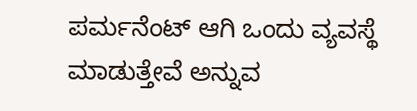ಪರ್ಮನೆಂಟ್ ಆಗಿ ಒಂದು ವ್ಯವಸ್ಥೆ ಮಾಡುತ್ತೇವೆ ಅನ್ನುವ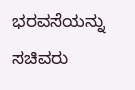ಭರವಸೆಯನ್ನು ಸಚಿವರು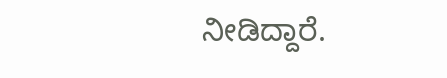ನೀಡಿದ್ದಾರೆ.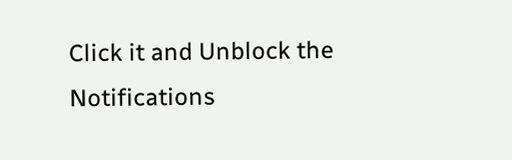Click it and Unblock the Notifications